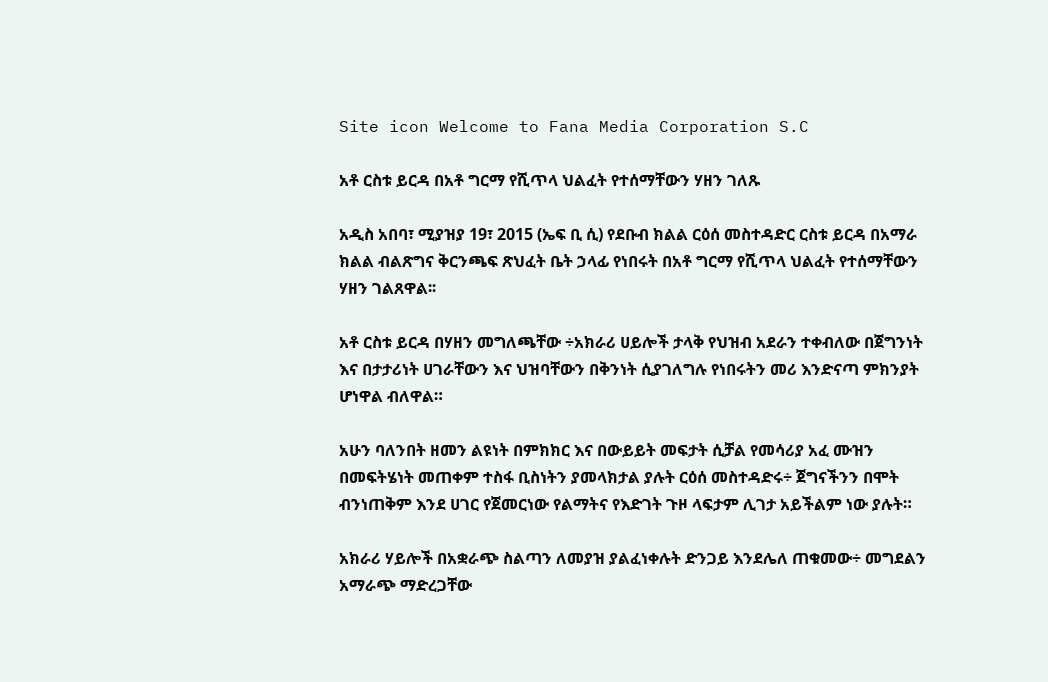Site icon Welcome to Fana Media Corporation S.C

አቶ ርስቱ ይርዳ በአቶ ግርማ የሺጥላ ህልፈት የተሰማቸውን ሃዘን ገለጹ

አዲስ አበባ፣ ሚያዝያ 19፣ 2015 (ኤፍ ቢ ሲ) የደቡብ ክልል ርዕሰ መስተዳድር ርስቱ ይርዳ በአማራ ክልል ብልጽግና ቅርንጫፍ ጽህፈት ቤት ኃላፊ የነበሩት በአቶ ግርማ የሺጥላ ህልፈት የተሰማቸውን ሃዘን ገልጸዋል፡፡

አቶ ርስቱ ይርዳ በሃዘን መግለጫቸው ÷አክራሪ ሀይሎች ታላቅ የህዝብ አደራን ተቀብለው በጀግንነት እና በታታሪነት ሀገራቸውን እና ህዝባቸውን በቅንነት ሲያገለግሉ የነበሩትን መሪ እንድናጣ ምክንያት ሆነዋል ብለዋል።

አሁን ባለንበት ዘመን ልዩነት በምክክር እና በውይይት መፍታት ሲቻል የመሳሪያ አፈ ሙዝን በመፍትሄነት መጠቀም ተስፋ ቢስነትን ያመላክታል ያሉት ርዕሰ መስተዳድሩ÷ ጀግናችንን በሞት ብንነጠቅም እንደ ሀገር የጀመርነው የልማትና የእድገት ጉዞ ላፍታም ሊገታ አይችልም ነው ያሉት።

አክራሪ ሃይሎች በአቋራጭ ስልጣን ለመያዝ ያልፈነቀሉት ድንጋይ እንደሌለ ጠቁመው÷ መግደልን አማራጭ ማድረጋቸው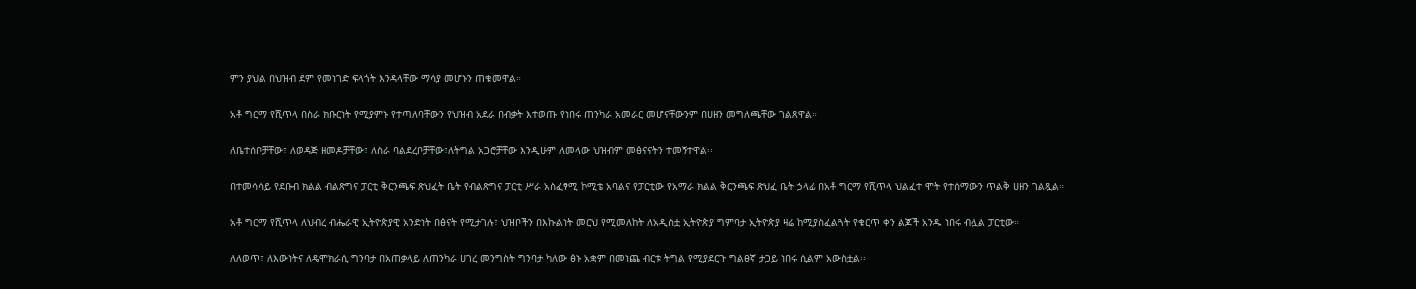ምን ያህል በህዝብ ደም የመነገድ ፍላጎት እንዳላቸው ማሳያ መሆኑን ጠቁመዋል።

አቶ ግርማ የሺጥላ በስራ ክቡርነት የሚያምኑ የተጣለባቸውን የህዝብ አደራ በብቃት እተወጡ የነበሩ ጠንካራ አመራር መሆናቸውንም በሀዘን መግለጫቸው ገልጸዋል።

ለቤተሰቦቻቸው፣ ለወዳጅ ዘመዶቻቸው፣ ለስራ ባልደረቦቻቸው፣ለትግል አጋሮቻቸው እንዲሁም ለመላው ህዝብም መፅናናትን ተመኝተዋል፡፡

በተመሳሳይ የደቡብ ክልል ብልጽግና ፓርቲ ቅርንጫፍ ጽህፈት ቤት የብልጽግና ፓርቲ ሥራ አስፈፃሚ ኮሚቴ አባልና የፓርቲው የአማራ ክልል ቅርንጫፍ ጽህፈ ቤት ኃላፊ በአቶ ግርማ የሺጥላ ህልፈተ ሞት የተሰማውን ጥልቅ ሀዘን ገልጿል።

አቶ ግርማ የሺጥላ ለህብረ ብሔራዊ ኢትዮጵያዊ አንድነት በፅናት የሚታገሉ፣ ህዝቦችን በእኩልነት መርህ የሚመለከት ለአዲስቷ ኢትዮጵያ ግምባታ ኢትዮጵያ ዛሬ ከሚያስፈልጓት የቁርጥ ቀን ልጆች አንዱ ነበሩ ብሏል ፓርቲው።

ለለወጥ፣ ለእውነትና ለዴሞክራሲ ግንባታ በአጠቃላይ ለጠንካራ ሀገረ መንግስት ግንባታ ካለው ፅኑ አቋም በመነጨ ብርቱ ትግል የሚያደርጉ ግልፀኛ ታጋይ ነበሩ ሲልም አውስቷል፡፡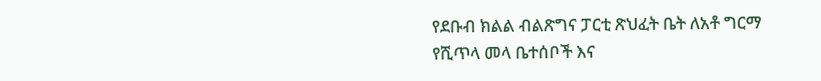የደቡብ ክልል ብልጽግና ፓርቲ ጽህፈት ቤት ለአቶ ግርማ የሺጥላ መላ ቤተሰቦች እና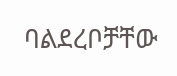ባልደረቦቻቸው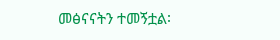መፅናናትን ተመኝቷል፡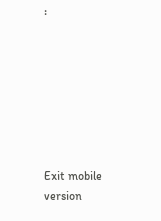፡







Exit mobile version